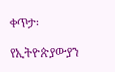ቀጥታ፡

የኢትዮጵያውያን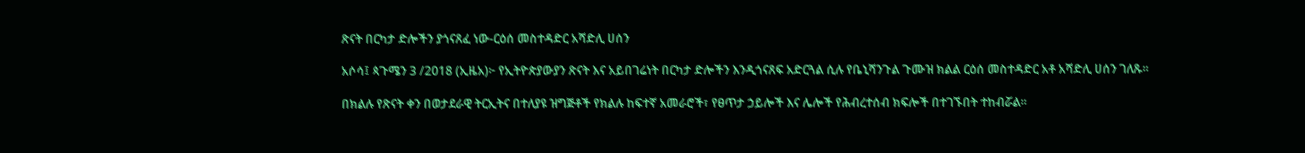ጽናት በርካታ ድሎችን ያጎናጸፈ ነው-ርዕሰ መስተዳድር አሻድሊ ሀሰን

አሶሳ፤ ጳጉሜን 3 /2018 (ኢዜአ)፦ የኢትዮጵያውያን ጽናት እና አይበገሬነት በርካታ ድሎችን እንዲጎናጸፍ አድርጓል ሲሉ የቤኒሻንጉል ጉሙዝ ክልል ርዕሰ መስተዳድር አቶ አሻድሊ ሀሰን ገለጹ።

በክልሉ የጽናት ቀን በወታደራዊ ትርኢትና በተለያዩ ዝግጅቶች የክልሉ ከፍተኛ አመራሮች፣ የፀጥታ ኃይሎች እና ሌሎች የሕብረተሰብ ክፍሎች በተገኙበት ተከብሯል።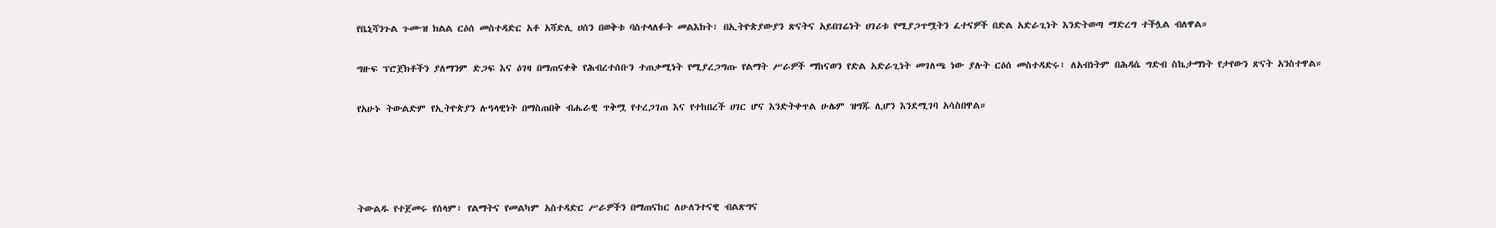የቤኒሻንጉል ጉሙዝ ክልል ርዕሰ መስተዳድር አቶ አሻድሊ ሀሰን በወቅቱ ባስተላለፉት መልእክት፣ በኢትዮጵያውያን ጽናትና አይበገሬነት ሀገሪቱ የሚያጋጥሟትን ፈተናዎች በድል አድራጊነት እንድትወጣ ማድረግ ተችሏል ብለዋል።

ግዙፍ ፕሮጀክቶችን ያለማንም ድጋፍ እና ዕገዛ በማጠናቀቅ የሕብረተሰቡን ተጠቃሚነት የሚያረጋግጡ የልማት ሥራዎች ማከናወን የድል አድራጊነት መገለጫ ነው ያሉት ርዕሰ መስተዳድሩ፣ ለአብነትም በሕዳሴ ግድብ ስኬታማነት የታየውን ጽናት አንስተዋል።

የአሁኑ ትውልድም የኢትዮጵያን ሉዓላዊነት በማስጠበቅ ብሔራዊ ጥቅሟ የተረጋገጠ እና የተከበረች ሀገር ሆና እንድትቀጥል ሁሌም ዝግጁ ሊሆን እንደሚገባ አሳስበዋል።




ትውልዱ የተጀመሩ የሰላም፣ የልማትና የመልካም አስተዳድር ሥራዎችን በማጠናከር ለሁለንተናዊ ብልጽግና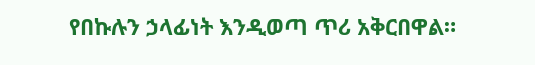የበኩሉን ኃላፊነት እንዲወጣ ጥሪ አቅርበዋል።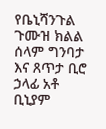የቤኒሻንጉል ጉሙዝ ክልል ሰላም ግንባታ እና ጸጥታ ቢሮ ኃላፊ አቶ ቢኒያም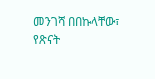መንገሻ በበኩላቸው፣ የጽናት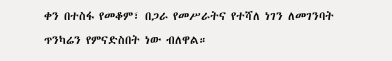ቀን በተስፋ የመቆም፣ በጋራ የመሥራትና የተሻለ ነገን ለመገንባት ጥንካሬን የምናድስበት ነው ብለዋል።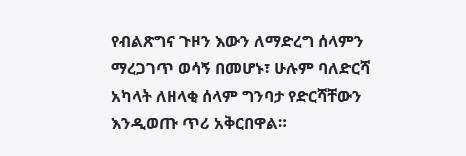የብልጽግና ጉዞን እውን ለማድረግ ሰላምን ማረጋገጥ ወሳኝ በመሆኑ፣ ሁሉም ባለድርሻ አካላት ለዘላቂ ሰላም ግንባታ የድርሻቸውን እንዲወጡ ጥሪ አቅርበዋል።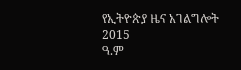የኢትዮጵያ ዜና አገልግሎት
2015
ዓ.ም